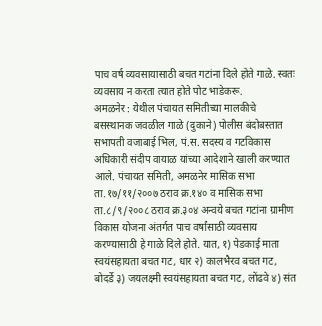पाच वर्ष व्यवसायासाठी बचत गटांना दिले होते गाळे. स्वतः व्यवसाय न करता त्यात होते पोट भाडेकरू.
अमळनेर : येथील पंचायत समितीच्या मालकीचे बसस्थानक जवळील गाळे (दुकाने) पोलीस बंदोबस्तात सभापती वजाबाई भिल, पं.स. सदस्य व गटविकास अधिकारी संदीप वायाळ यांच्या आदेशाने खाली करण्यात आले. पंचायत समिती, अमळनेर मासिक सभा ता.१७/११/२००७ ठराव क्र.१४० व मासिक सभा ता.८/९/२००८ ठराव क्र.३०४ अन्वये बचत गटांना ग्रामीण विकास योजना अंतर्गत पाच वर्षांसाठी व्यवसाय करण्यासाठी हे गाळे दिले होते. यात, १) पेडकाई माता स्वयंसहायता बचत गट, धार २) कालभैरव बचत गट, बोदर्डे ३) जयलक्ष्मी स्वयंसहायता बचत गट, लोंढवे ४) संत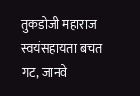तुकडोजी महाराज स्वयंसहायता बचत गट, जानवे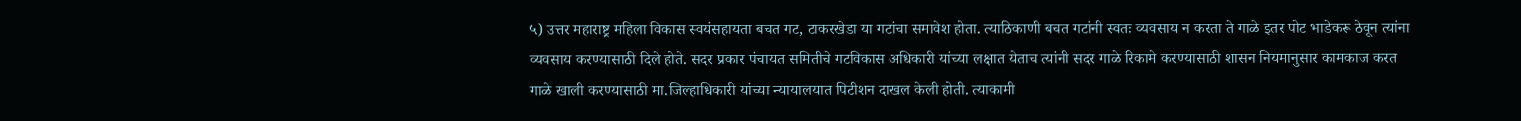५) उत्तर महाराष्ट्र महिला विकास स्वयंसहायता बचत गट, टाकरखेडा या गटांचा समावेश होता. त्याठिकाणी बचत गटांनी स्वतः व्यवसाय न करता ते गाळे इतर पोट भाडेकरू ठेवून त्यांना व्यवसाय करण्यासाठी दिले होते. सदर प्रकार पंचायत समितीचे गटविकास अधिकारी यांच्या लक्षात येताच त्यांनी सदर गाळे रिकामे करण्यासाठी शासन नियमानुसार कामकाज करत गाळे खाली करण्यासाठी मा.जिल्हाधिकारी यांच्या न्यायालयात पिटीशन दाखल केली होती. त्याकामी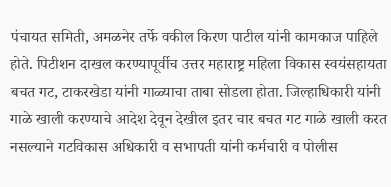पंचायत समिती, अमळनेर तर्फे वकील किरण पाटील यांनी कामकाज पाहिले होते. पिटीशन दाखल करण्यापूर्वीच उत्तर महाराष्ट्र महिला विकास स्वयंसहायता बचत गट, टाकरखेडा यांनी गाळ्याचा ताबा सोडला होता. जिल्हाधिकारी यांनी गाळे खाली करण्याचे आदेश देवून देखील इतर चार बचत गट गाळे खाली करत नसल्याने गटविकास अधिकारी व सभापती यांनी कर्मचारी व पोलीस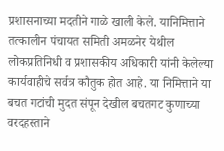प्रशासनाच्या मदतीने गाळे खाली केले. यानिमित्ताने तत्कालीन पंचायत समिती अमळनेर येथील लोकप्रतिनिधी व प्रशासकीय अधिकारी यांनी केलेल्या कार्यवाहीचे सर्वत्र कौतुक होत आहे. या निमित्ताने या बचत गटांची मुदत संपून देखील बचतगट कुणाच्या वरदहस्ताने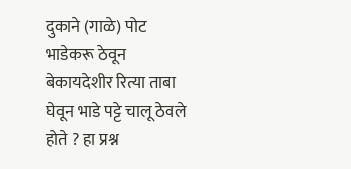दुकाने (गाळे) पोट भाडेकरू ठेवून बेकायदेशीर रित्या ताबा घेवून भाडे पट्टे चालू ठेवले होते ? हा प्रश्न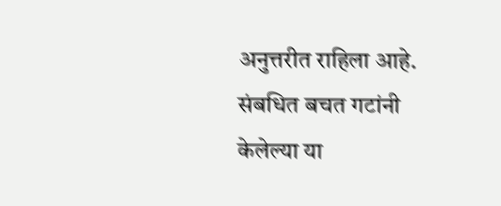अनुत्तरीत राहिला आहे. संबधित बचत गटांनी केलेल्या या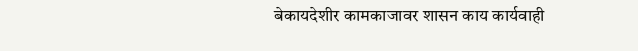बेकायदेशीर कामकाजावर शासन काय कार्यवाही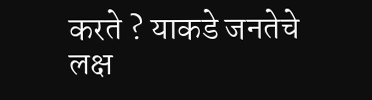करते ? याकडे जनतेचे लक्ष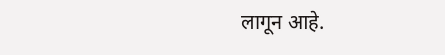लागून आहे.